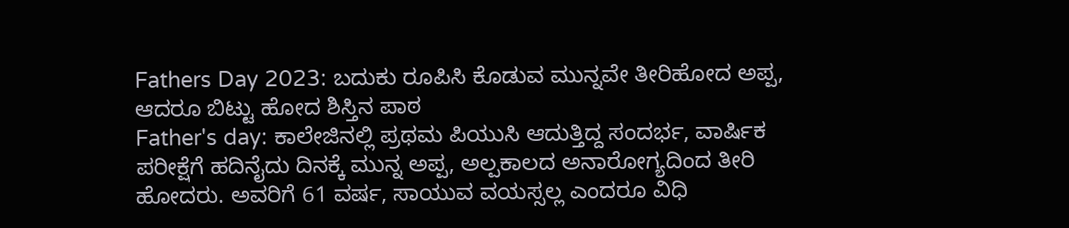Fathers Day 2023: ಬದುಕು ರೂಪಿಸಿ ಕೊಡುವ ಮುನ್ನವೇ ತೀರಿಹೋದ ಅಪ್ಪ, ಆದರೂ ಬಿಟ್ಟು ಹೋದ ಶಿಸ್ತಿನ ಪಾಠ
Father's day: ಕಾಲೇಜಿನಲ್ಲಿ ಪ್ರಥಮ ಪಿಯುಸಿ ಆದುತ್ತಿದ್ದ ಸಂದರ್ಭ, ವಾರ್ಷಿಕ ಪರೀಕ್ಷೆಗೆ ಹದಿನೈದು ದಿನಕ್ಕೆ ಮುನ್ನ ಅಪ್ಪ, ಅಲ್ಪಕಾಲದ ಅನಾರೋಗ್ಯದಿಂದ ತೀರಿ ಹೋದರು. ಅವರಿಗೆ 61 ವರ್ಷ, ಸಾಯುವ ವಯಸ್ಸಲ್ಲ ಎಂದರೂ ವಿಧಿ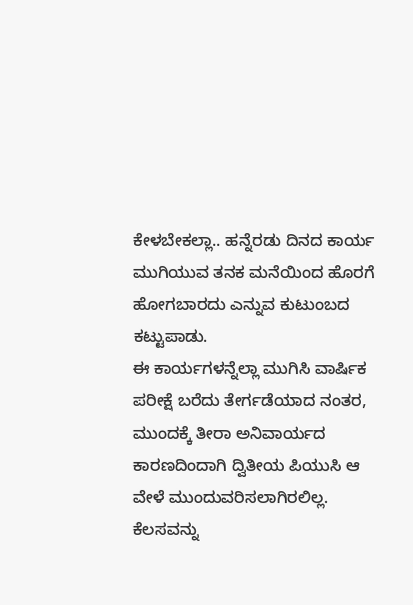ಕೇಳಬೇಕಲ್ಲಾ.. ಹನ್ನೆರಡು ದಿನದ ಕಾರ್ಯ ಮುಗಿಯುವ ತನಕ ಮನೆಯಿಂದ ಹೊರಗೆ ಹೋಗಬಾರದು ಎನ್ನುವ ಕುಟುಂಬದ ಕಟ್ಟುಪಾಡು.
ಈ ಕಾರ್ಯಗಳನ್ನೆಲ್ಲಾ ಮುಗಿಸಿ ವಾರ್ಷಿಕ ಪರೀಕ್ಷೆ ಬರೆದು ತೇರ್ಗಡೆಯಾದ ನಂತರ, ಮುಂದಕ್ಕೆ ತೀರಾ ಅನಿವಾರ್ಯದ ಕಾರಣದಿಂದಾಗಿ ದ್ವಿತೀಯ ಪಿಯುಸಿ ಆ ವೇಳೆ ಮುಂದುವರಿಸಲಾಗಿರಲಿಲ್ಲ. ಕೆಲಸವನ್ನು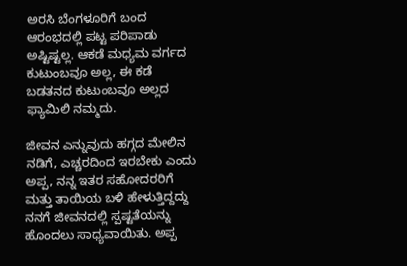ಅರಸಿ ಬೆಂಗಳೂರಿಗೆ ಬಂದ ಆರಂಭದಲ್ಲಿ ಪಟ್ಟ ಪರಿಪಾಡು ಅಷ್ಟಿಷ್ಟಲ್ಲ. ಆಕಡೆ ಮಧ್ಯಮ ವರ್ಗದ ಕುಟುಂಬವೂ ಅಲ್ಲ, ಈ ಕಡೆ ಬಡತನದ ಕುಟುಂಬವೂ ಅಲ್ಲದ ಫ್ಯಾಮಿಲಿ ನಮ್ಮದು.

ಜೀವನ ಎನ್ನುವುದು ಹಗ್ಗದ ಮೇಲಿನ ನಡಿಗೆ, ಎಚ್ಚರದಿಂದ ಇರಬೇಕು ಎಂದು ಅಪ್ಪ, ನನ್ನ ಇತರ ಸಹೋದರರಿಗೆ ಮತ್ತು ತಾಯಿಯ ಬಳಿ ಹೇಳುತ್ತಿದ್ದದ್ದು ನನಗೆ ಜೀವನದಲ್ಲಿ ಸ್ಪಷ್ಟತೆಯನ್ನು ಹೊಂದಲು ಸಾಧ್ಯವಾಯಿತು. ಅಪ್ಪ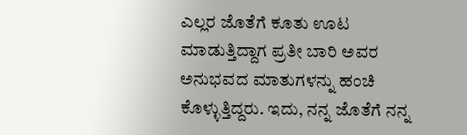ಎಲ್ಲರ ಜೊತೆಗೆ ಕೂತು ಊಟ ಮಾಡುತ್ತಿದ್ದಾಗ ಪ್ರತೀ ಬಾರಿ ಅವರ ಅನುಭವದ ಮಾತುಗಳನ್ನು ಹಂಚಿ ಕೊಳ್ಳುತ್ತಿದ್ದರು. ಇದು, ನನ್ನ ಜೊತೆಗೆ ನನ್ನ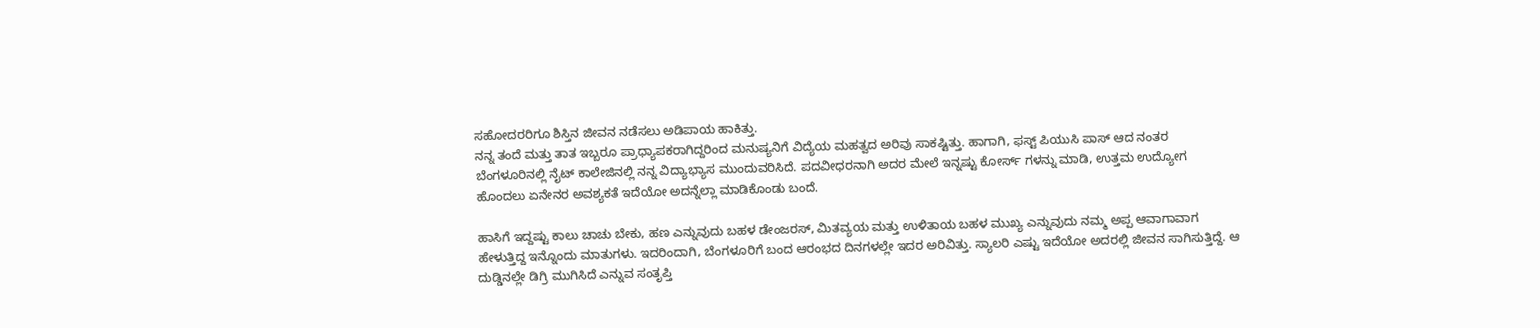ಸಹೋದರರಿಗೂ ಶಿಸ್ತಿನ ಜೀವನ ನಡೆಸಲು ಅಡಿಪಾಯ ಹಾಕಿತ್ತು.
ನನ್ನ ತಂದೆ ಮತ್ತು ತಾತ ಇಬ್ಬರೂ ಪ್ರಾಧ್ಯಾಪಕರಾಗಿದ್ದರಿಂದ ಮನುಷ್ಯನಿಗೆ ವಿದ್ಯೆಯ ಮಹತ್ವದ ಅರಿವು ಸಾಕಷ್ಟಿತ್ತು. ಹಾಗಾಗಿ, ಫಸ್ಟ್ ಪಿಯುಸಿ ಪಾಸ್ ಆದ ನಂತರ ಬೆಂಗಳೂರಿನಲ್ಲಿ ನೈಟ್ ಕಾಲೇಜಿನಲ್ಲಿ ನನ್ನ ವಿದ್ಯಾಭ್ಯಾಸ ಮುಂದುವರಿಸಿದೆ. ಪದವೀಧರನಾಗಿ ಅದರ ಮೇಲೆ ಇನ್ನಷ್ಟು ಕೋರ್ಸ್ ಗಳನ್ನು ಮಾಡಿ, ಉತ್ತಮ ಉದ್ಯೋಗ ಹೊಂದಲು ಏನೇನರ ಅವಶ್ಯಕತೆ ಇದೆಯೋ ಅದನ್ನೆಲ್ಲಾ ಮಾಡಿಕೊಂಡು ಬಂದೆ.

ಹಾಸಿಗೆ ಇದ್ದಷ್ಟು ಕಾಲು ಚಾಚು ಬೇಕು, ಹಣ ಎನ್ನುವುದು ಬಹಳ ಡೇಂಜರಸ್, ಮಿತವ್ಯಯ ಮತ್ತು ಉಳಿತಾಯ ಬಹಳ ಮುಖ್ಯ ಎನ್ನುವುದು ನಮ್ಮ ಅಪ್ಪ ಆವಾಗಾವಾಗ ಹೇಳುತ್ತಿದ್ದ ಇನ್ನೊಂದು ಮಾತುಗಳು. ಇದರಿಂದಾಗಿ, ಬೆಂಗಳೂರಿಗೆ ಬಂದ ಆರಂಭದ ದಿನಗಳಲ್ಲೇ ಇದರ ಅರಿವಿತ್ತು. ಸ್ಯಾಲರಿ ಎಷ್ಟು ಇದೆಯೋ ಅದರಲ್ಲಿ ಜೀವನ ಸಾಗಿಸುತ್ತಿದ್ದೆ. ಆ ದುಡ್ಡಿನಲ್ಲೇ ಡಿಗ್ರಿ ಮುಗಿಸಿದೆ ಎನ್ನುವ ಸಂತೃಪ್ತಿ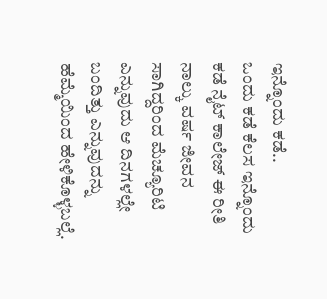ಇನ್ನೊಂದು ಕಡೆ..
ಒಂದು ಕಡೆ ಕೆಲಸ ಇನ್ನೊಂದು ಕಡೆ ನೈಟ್ ಕಾಲೇಜ್ ಈ ರೀತಿ ನಾಲ್ಕು ವರ್ಷ ಜೀವನ ಸಾಗಿದ್ದರಿಂದ ಮೆಚ್ಯೂರಿಟಿ ಎನ್ನುವುದು ಆ ದಿನಗಳಲ್ಲೇ ಬಂದಿತ್ತು ಎನ್ನುವುದನ್ನು ಹೆಮ್ಮೆಯಿಂದ ಹೇಳಿಕೊಳ್ಳಬಲ್ಲೆ.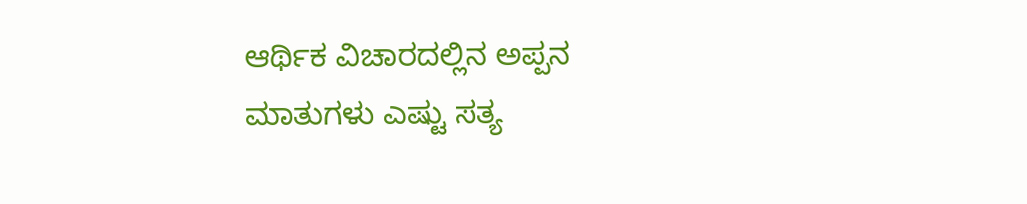ಆರ್ಥಿಕ ವಿಚಾರದಲ್ಲಿನ ಅಪ್ಪನ ಮಾತುಗಳು ಎಷ್ಟು ಸತ್ಯ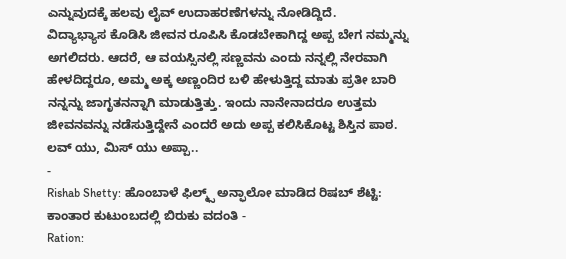ಎನ್ನುವುದಕ್ಕೆ ಹಲವು ಲೈವ್ ಉದಾಹರಣೆಗಳನ್ನು ನೋಡಿದ್ದಿದೆ.
ವಿದ್ಯಾಭ್ಯಾಸ ಕೊಡಿಸಿ ಜೀವನ ರೂಪಿಸಿ ಕೊಡಬೇಕಾಗಿದ್ದ ಅಪ್ಪ ಬೇಗ ನಮ್ಮನ್ನು ಅಗಲಿದರು. ಆದರೆ, ಆ ವಯಸ್ಸಿನಲ್ಲಿ ಸಣ್ಣವನು ಎಂದು ನನ್ನಲ್ಲಿ ನೇರವಾಗಿ ಹೇಳದಿದ್ದರೂ, ಅಮ್ಮ ಅಕ್ಕ ಅಣ್ಣಂದಿರ ಬಳಿ ಹೇಳುತ್ತಿದ್ದ ಮಾತು ಪ್ರತೀ ಬಾರಿ ನನ್ನನ್ನು ಜಾಗೃತನನ್ನಾಗಿ ಮಾಡುತ್ತಿತ್ತು. ಇಂದು ನಾನೇನಾದರೂ ಉತ್ತಮ ಜೀವನವನ್ನು ನಡೆಸುತ್ತಿದ್ದೇನೆ ಎಂದರೆ ಅದು ಅಪ್ಪ ಕಲಿಸಿಕೊಟ್ಟ ಶಿಸ್ತಿನ ಪಾಠ. ಲವ್ ಯು, ಮಿಸ್ ಯು ಅಪ್ಪಾ..
-
Rishab Shetty: ಹೊಂಬಾಳೆ ಫಿಲ್ಮ್ಸ್ ಅನ್ಫಾಲೋ ಮಾಡಿದ ರಿಷಬ್ ಶೆಟ್ಟಿ: ಕಾಂತಾರ ಕುಟುಂಬದಲ್ಲಿ ಬಿರುಕು ವದಂತಿ -
Ration: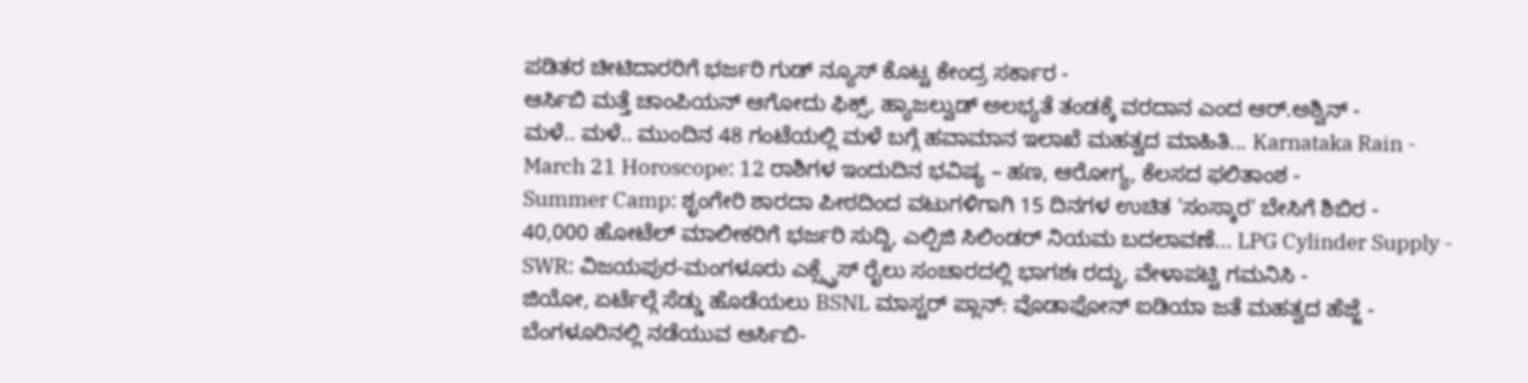ಪಡಿತರ ಚೀಟಿದಾರರಿಗೆ ಭರ್ಜರಿ ಗುಡ್ ನ್ಯೂಸ್ ಕೊಟ್ಟ ಕೇಂದ್ರ ಸರ್ಕಾರ -
ಆರ್ಸಿಬಿ ಮತ್ತೆ ಚಾಂಪಿಯನ್ ಆಗೋದು ಫಿಕ್ಸ್, ಹ್ಯಾಜಲ್ವುಡ್ ಅಲಭ್ಯತೆ ತಂಡಕ್ಕೆ ವರದಾನ ಎಂದ ಆರ್.ಅಶ್ವಿನ್ -
ಮಳೆ.. ಮಳೆ.. ಮುಂದಿನ 48 ಗಂಟೆಯಲ್ಲಿ ಮಳೆ ಬಗ್ಗೆ ಹವಾಮಾನ ಇಲಾಖೆ ಮಹತ್ವದ ಮಾಹಿತಿ... Karnataka Rain -
March 21 Horoscope: 12 ರಾಶಿಗಳ ಇಂದುದಿನ ಭವಿಷ್ಯ – ಹಣ, ಆರೋಗ್ಯ, ಕೆಲಸದ ಫಲಿತಾಂಶ -
Summer Camp: ಶೃಂಗೇರಿ ಶಾರದಾ ಪೀಠದಿಂದ ವಟುಗಳಿಗಾಗಿ 15 ದಿನಗಳ ಉಚಿತ 'ಸಂಸ್ಕಾರ' ಬೇಸಿಗೆ ಶಿಬಿರ -
40,000 ಹೋಟೆಲ್ ಮಾಲೀಕರಿಗೆ ಭರ್ಜರಿ ಸುದ್ದಿ, ಎಲ್ಪಿಜಿ ಸಿಲಿಂಡರ್ ನಿಯಮ ಬದಲಾವಣೆ... LPG Cylinder Supply -
SWR: ವಿಜಯಪುರ-ಮಂಗಳೂರು ಎಕ್ಸ್ಪ್ರೆಸ್ ರೈಲು ಸಂಚಾರದಲ್ಲಿ ಭಾಗಶಃ ರದ್ದು, ವೇಳಾಪಟ್ಟಿ ಗಮನಿಸಿ -
ಜಿಯೋ, ಏರ್ಟೆಲ್ಗೆ ಸೆಡ್ಡು ಹೊಡೆಯಲು BSNL ಮಾಸ್ಟರ್ ಪ್ಲಾನ್: ವೊಡಾಫೋನ್ ಐಡಿಯಾ ಜತೆ ಮಹತ್ವದ ಹೆಜ್ಜೆ -
ಬೆಂಗಳೂರಿನಲ್ಲಿ ನಡೆಯುವ ಆರ್ಸಿಬಿ-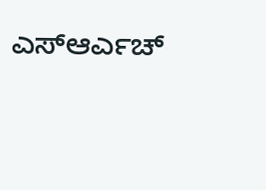ಎಸ್ಆರ್ಎಚ್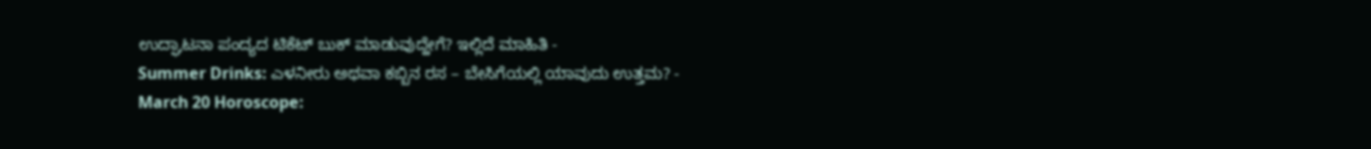ಉದ್ಘಾಟನಾ ಪಂದ್ಯದ ಟಿಕೆಟ್ ಬುಕ್ ಮಾಡುವುದ್ಹೇಗೆ? ಇಲ್ಲಿದೆ ಮಾಹಿತಿ -
Summer Drinks: ಎಳನೀರು ಅಥವಾ ಕಬ್ಬಿನ ರಸ – ಬೇಸಿಗೆಯಲ್ಲಿ ಯಾವುದು ಉತ್ತಮ? -
March 20 Horoscope: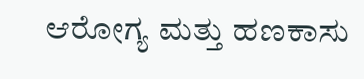ಆರೋಗ್ಯ ಮತ್ತು ಹಣಕಾಸು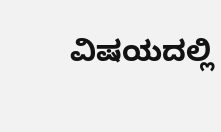ವಿಷಯದಲ್ಲಿ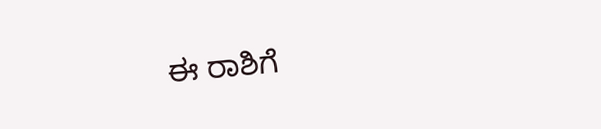ಈ ರಾಶಿಗೆ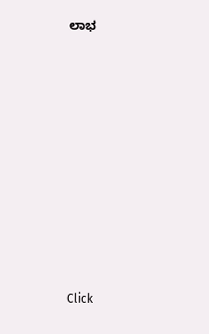ಲಾಭ












Click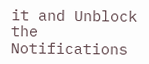it and Unblock the Notifications